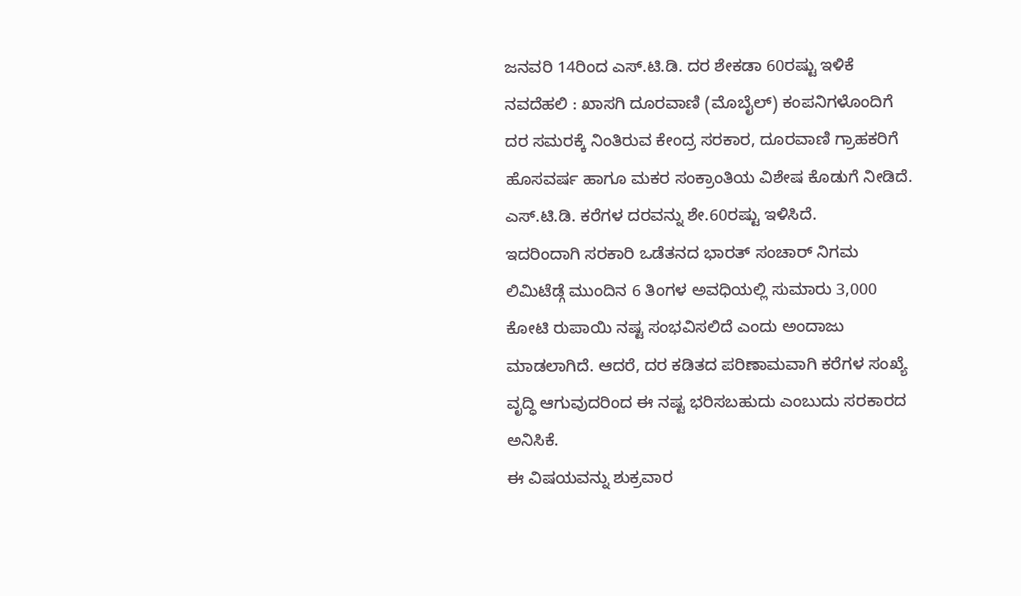ಜನವರಿ 14ರಿಂದ ಎಸ್.ಟಿ.ಡಿ. ದರ ಶೇಕಡಾ 60ರಷ್ಟು ಇಳಿಕೆ
ನವದೆಹಲಿ : ಖಾಸಗಿ ದೂರವಾಣಿ (ಮೊಬೈಲ್) ಕಂಪನಿಗಳೊಂದಿಗೆ ದರ ಸಮರಕ್ಕೆ ನಿಂತಿರುವ ಕೇಂದ್ರ ಸರಕಾರ, ದೂರವಾಣಿ ಗ್ರಾಹಕರಿಗೆ ಹೊಸವರ್ಷ ಹಾಗೂ ಮಕರ ಸಂಕ್ರಾಂತಿಯ ವಿಶೇಷ ಕೊಡುಗೆ ನೀಡಿದೆ. ಎಸ್.ಟಿ.ಡಿ. ಕರೆಗಳ ದರವನ್ನು ಶೇ.60ರಷ್ಟು ಇಳಿಸಿದೆ.
ಇದರಿಂದಾಗಿ ಸರಕಾರಿ ಒಡೆತನದ ಭಾರತ್ ಸಂಚಾರ್ ನಿಗಮ ಲಿಮಿಟೆಡ್ಗೆ ಮುಂದಿನ 6 ತಿಂಗಳ ಅವಧಿಯಲ್ಲಿ ಸುಮಾರು 3,000 ಕೋಟಿ ರುಪಾಯಿ ನಷ್ಟ ಸಂಭವಿಸಲಿದೆ ಎಂದು ಅಂದಾಜು ಮಾಡಲಾಗಿದೆ. ಆದರೆ, ದರ ಕಡಿತದ ಪರಿಣಾಮವಾಗಿ ಕರೆಗಳ ಸಂಖ್ಯೆ ವೃದ್ಧಿ ಆಗುವುದರಿಂದ ಈ ನಷ್ಟ ಭರಿಸಬಹುದು ಎಂಬುದು ಸರಕಾರದ ಅನಿಸಿಕೆ.
ಈ ವಿಷಯವನ್ನು ಶುಕ್ರವಾರ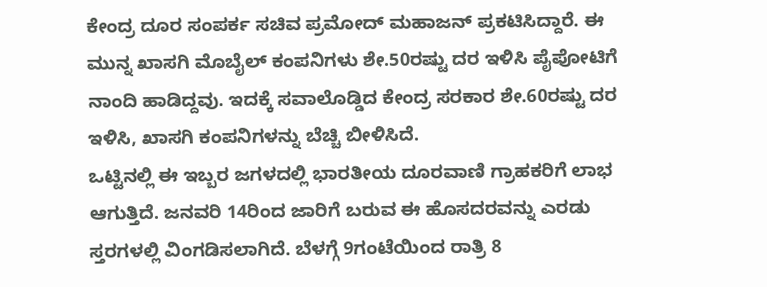ಕೇಂದ್ರ ದೂರ ಸಂಪರ್ಕ ಸಚಿವ ಪ್ರಮೋದ್ ಮಹಾಜನ್ ಪ್ರಕಟಿಸಿದ್ದಾರೆ. ಈ ಮುನ್ನ ಖಾಸಗಿ ಮೊಬೈಲ್ ಕಂಪನಿಗಳು ಶೇ.50ರಷ್ಟು ದರ ಇಳಿಸಿ ಪೈಪೋಟಿಗೆ ನಾಂದಿ ಹಾಡಿದ್ದವು. ಇದಕ್ಕೆ ಸವಾಲೊಡ್ಡಿದ ಕೇಂದ್ರ ಸರಕಾರ ಶೇ.60ರಷ್ಟು ದರ ಇಳಿಸಿ, ಖಾಸಗಿ ಕಂಪನಿಗಳನ್ನು ಬೆಚ್ಚಿ ಬೀಳಿಸಿದೆ.
ಒಟ್ಟಿನಲ್ಲಿ ಈ ಇಬ್ಬರ ಜಗಳದಲ್ಲಿ ಭಾರತೀಯ ದೂರವಾಣಿ ಗ್ರಾಹಕರಿಗೆ ಲಾಭ ಆಗುತ್ತಿದೆ. ಜನವರಿ 14ರಿಂದ ಜಾರಿಗೆ ಬರುವ ಈ ಹೊಸದರವನ್ನು ಎರಡು ಸ್ತರಗಳಲ್ಲಿ ವಿಂಗಡಿಸಲಾಗಿದೆ. ಬೆಳಗ್ಗೆ 9ಗಂಟೆಯಿಂದ ರಾತ್ರಿ 8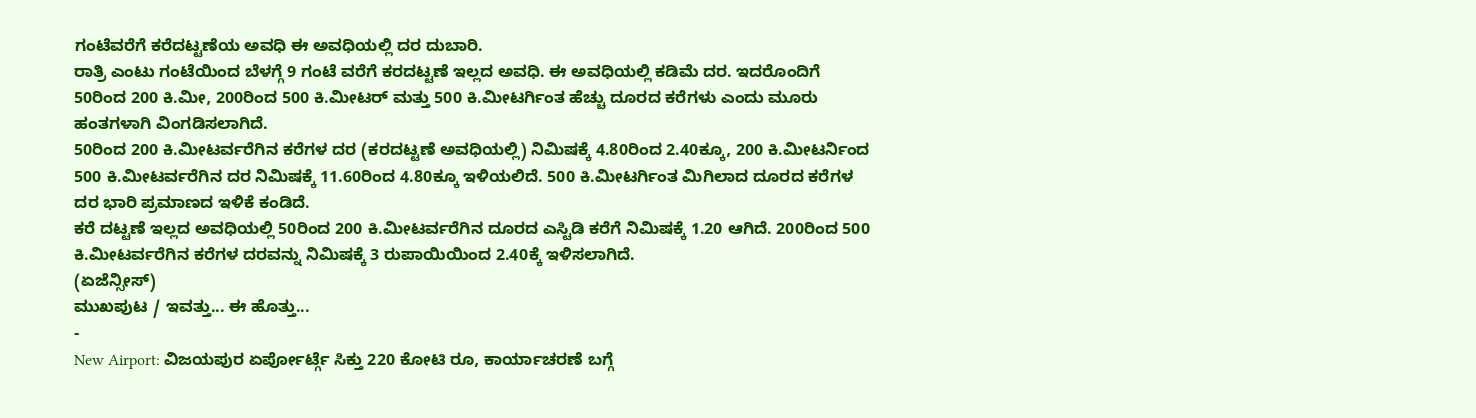ಗಂಟೆವರೆಗೆ ಕರೆದಟ್ಟಣೆಯ ಅವಧಿ ಈ ಅವಧಿಯಲ್ಲಿ ದರ ದುಬಾರಿ.
ರಾತ್ರಿ ಎಂಟು ಗಂಟೆಯಿಂದ ಬೆಳಗ್ಗೆ 9 ಗಂಟೆ ವರೆಗೆ ಕರದಟ್ಟಣೆ ಇಲ್ಲದ ಅವಧಿ. ಈ ಅವಧಿಯಲ್ಲಿ ಕಡಿಮೆ ದರ. ಇದರೊಂದಿಗೆ 50ರಿಂದ 200 ಕಿ.ಮೀ, 200ರಿಂದ 500 ಕಿ.ಮೀಟರ್ ಮತ್ತು 500 ಕಿ.ಮೀಟರ್ಗಿಂತ ಹೆಚ್ಚು ದೂರದ ಕರೆಗಳು ಎಂದು ಮೂರು ಹಂತಗಳಾಗಿ ವಿಂಗಡಿಸಲಾಗಿದೆ.
50ರಿಂದ 200 ಕಿ.ಮೀಟರ್ವರೆಗಿನ ಕರೆಗಳ ದರ (ಕರದಟ್ಟಣೆ ಅವಧಿಯಲ್ಲಿ) ನಿಮಿಷಕ್ಕೆ 4.80ರಿಂದ 2.40ಕ್ಕೂ, 200 ಕಿ.ಮೀಟರ್ನಿಂದ 500 ಕಿ.ಮೀಟರ್ವರೆಗಿನ ದರ ನಿಮಿಷಕ್ಕೆ 11.60ರಿಂದ 4.80ಕ್ಕೂ ಇಳಿಯಲಿದೆ. 500 ಕಿ.ಮೀಟರ್ಗಿಂತ ಮಿಗಿಲಾದ ದೂರದ ಕರೆಗಳ ದರ ಭಾರಿ ಪ್ರಮಾಣದ ಇಳಿಕೆ ಕಂಡಿದೆ.
ಕರೆ ದಟ್ಟಣೆ ಇಲ್ಲದ ಅವಧಿಯಲ್ಲಿ 50ರಿಂದ 200 ಕಿ.ಮೀಟರ್ವರೆಗಿನ ದೂರದ ಎಸ್ಟಿಡಿ ಕರೆಗೆ ನಿಮಿಷಕ್ಕೆ 1.20 ಆಗಿದೆ. 200ರಿಂದ 500 ಕಿ.ಮೀಟರ್ವರೆಗಿನ ಕರೆಗಳ ದರವನ್ನು ನಿಮಿಷಕ್ಕೆ 3 ರುಪಾಯಿಯಿಂದ 2.40ಕ್ಕೆ ಇಳಿಸಲಾಗಿದೆ.
(ಏಜೆನ್ಸೀಸ್)
ಮುಖಪುಟ / ಇವತ್ತು... ಈ ಹೊತ್ತು...
-
New Airport: ವಿಜಯಪುರ ಏರ್ಪೋರ್ಟ್ಗೆ ಸಿಕ್ತು 220 ಕೋಟಿ ರೂ, ಕಾರ್ಯಾಚರಣೆ ಬಗ್ಗೆ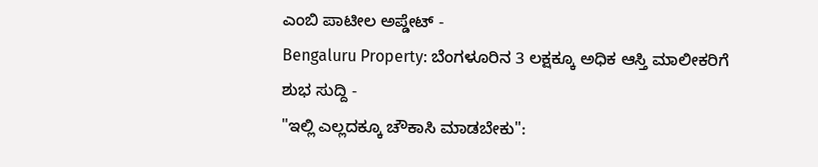ಎಂಬಿ ಪಾಟೀಲ ಅಪ್ಡೇಟ್ -
Bengaluru Property: ಬೆಂಗಳೂರಿನ 3 ಲಕ್ಷಕ್ಕೂ ಅಧಿಕ ಆಸ್ತಿ ಮಾಲೀಕರಿಗೆ ಶುಭ ಸುದ್ದಿ -
"ಇಲ್ಲಿ ಎಲ್ಲದಕ್ಕೂ ಚೌಕಾಸಿ ಮಾಡಬೇಕು":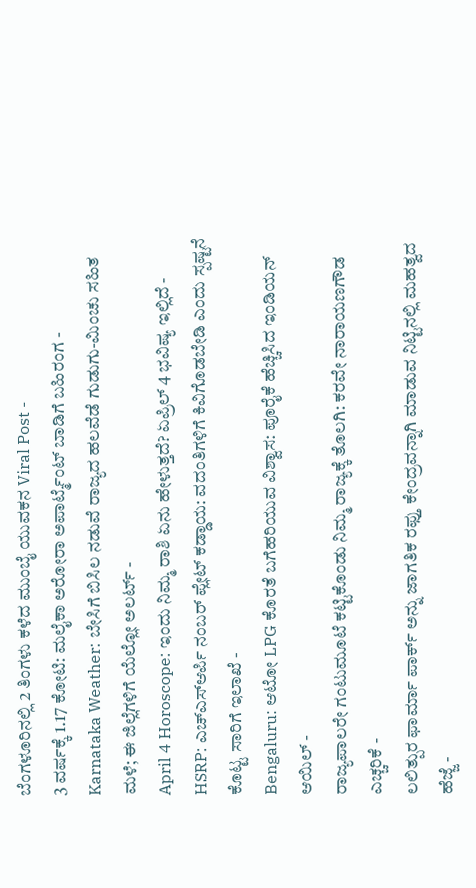ಬೆಂಗಳೂರಿನಲ್ಲಿ 2 ತಿಂಗಳು ಕಳೆದ ಮುಂಬೈ ಯುವಕನ Viral Post -
3 ವರ್ಷಕ್ಕೆ 1.17 ಕೋಟಿ: ಮಲೈಕಾ ಅರೋರಾ ಅಪಾರ್ಟ್ಮೆಂಟ್ ಬಾಡಿಗೆ ಬಹಿರಂಗ -
Karnataka Weather: ಬೇಸಿಗೆ ಬಿಸಿಲ ನಡುವೆ ರಾಜ್ಯದ ಹಲವೆಡೆ ಗುಡುಗು-ಮಿಂಚು ಸಹಿತ ಮಳೆ; ಈ ಜಿಲ್ಲೆಗಳಿಗೆ ಯೆಲ್ಲೋ ಅಲರ್ಟ್ -
April 4 Horoscope: ಇಂದು ನಿಮ್ಮ ರಾಶಿ ಏನು ಹೇಳುತ್ತದೆ? ಏಪ್ರಿಲ್ 4 ಭವಿಷ್ಯ ಇಲ್ಲಿದೆ -
HSRP: ಎಚ್ಎಸ್ಆರ್ಪಿ ನಂಬರ್ ಪ್ಲೇಟ್ ಕಡ್ಡಾಯ: ವದಂತಿಗಳಿಗೆ ಕಿವಿಗೊಡಬೇಡಿ ಎಂದು ಸ್ಪಷ್ಟನೆ ಕೊಟ್ಟ ಸಾರಿಗೆ ಇಲಾಖೆ -
Bengaluru: ಆಟೋ LPG ಕೊರತೆ ಬಗೆಹರಿಯುವ ವಿಶ್ವಾಸ: ಪೂರೈಕೆ ಹೆಚ್ಚಿಸಿದ ಇಂಡಿಯನ್ ಆಯಿಲ್ -
ರಾಜ್ಯಪಾಲರೇ ಗಂಟುಮೂಟೆ ಕಟ್ಟಿಕೊಂಡು ನಿಮ್ಮ ರಾಜ್ಯಕ್ಕೆ ತೊಲಗಿ: ಕರವೇ ನಾರಾಯಣಗೌಡ ಎಚ್ಚರಿಕೆ -
ಲಲಿತ್ಪುರ ಫಾರ್ಮಾ ಪಾರ್ಕ್ ಅನ್ನು ಜಾಗತಿಕ ರಫ್ತು ಕೇಂದ್ರವನ್ನಾಗಿ ಮಾಡುವ ನಿಟ್ಟಿನಲ್ಲಿ ಮಹತ್ವದ ಹೆಜ್ಜೆ -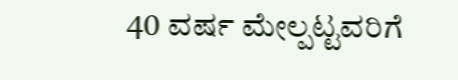40 ವರ್ಷ ಮೇಲ್ಪಟ್ಟವರಿಗೆ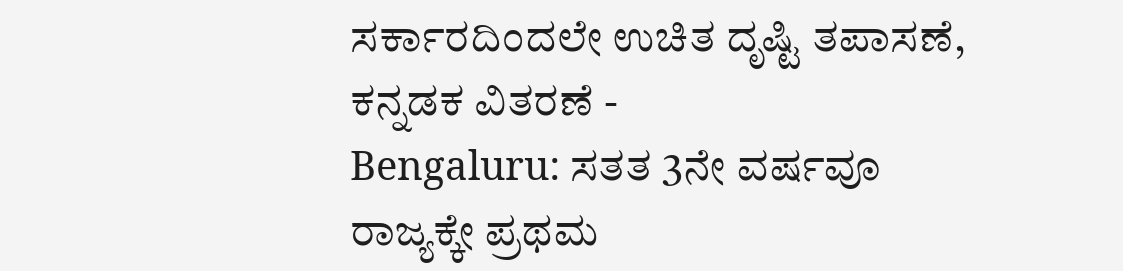ಸರ್ಕಾರದಿಂದಲೇ ಉಚಿತ ದೃಷ್ಟಿ ತಪಾಸಣೆ, ಕನ್ನಡಕ ವಿತರಣೆ -
Bengaluru: ಸತತ 3ನೇ ವರ್ಷವೂ ರಾಜ್ಯಕ್ಕೇ ಪ್ರಥಮ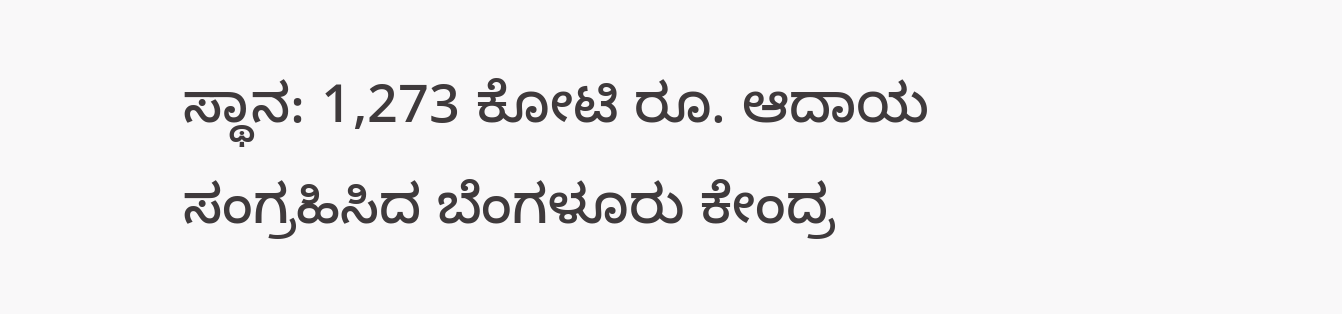ಸ್ಥಾನ: 1,273 ಕೋಟಿ ರೂ. ಆದಾಯ ಸಂಗ್ರಹಿಸಿದ ಬೆಂಗಳೂರು ಕೇಂದ್ರ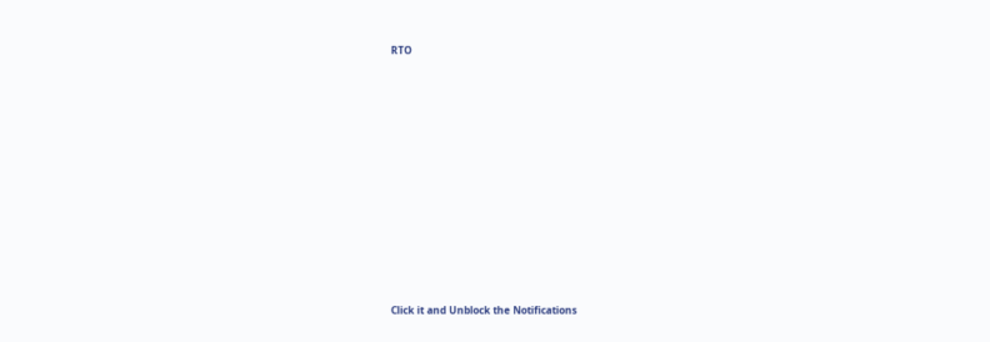RTO












Click it and Unblock the Notifications